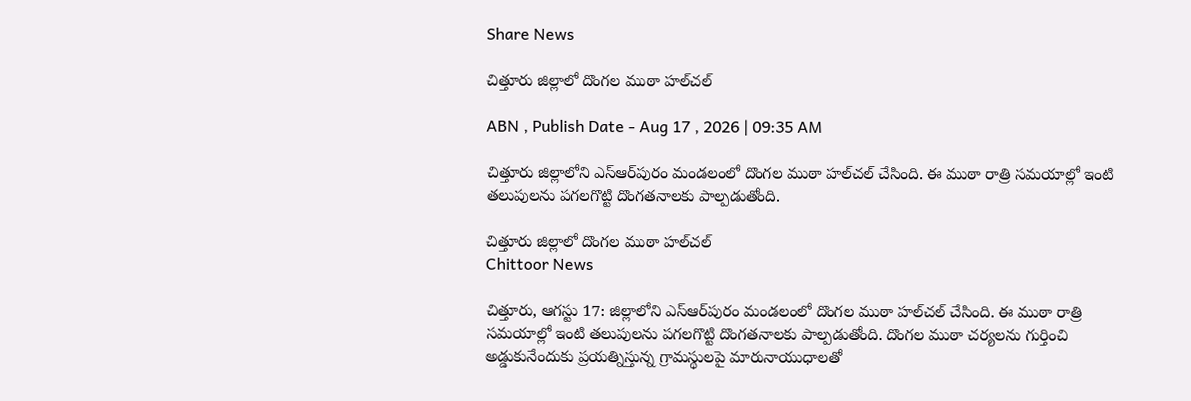Share News

చిత్తూరు జిల్లాలో దొంగల ముఠా హల్‌చల్

ABN , Publish Date - Aug 17 , 2026 | 09:35 AM

చిత్తూరు జిల్లాలోని ఎస్ఆర్‌పురం మండలంలో దొంగల ముఠా హల్‌చల్ చేసింది. ఈ ముఠా రాత్రి సమయాల్లో ఇంటి తలుపులను పగలగొట్టి దొంగతనాలకు పాల్పడుతోంది.

చిత్తూరు జిల్లాలో దొంగల ముఠా హల్‌చల్
Chittoor News

చిత్తూరు, ఆగస్టు 17: జిల్లాలోని ఎస్ఆర్‌పురం మండలంలో దొంగల ముఠా హల్‌చల్ చేసింది. ఈ ముఠా రాత్రి సమయాల్లో ఇంటి తలుపులను పగలగొట్టి దొంగతనాలకు పాల్పడుతోంది. దొంగల ముఠా చర్యలను గుర్తించి అడ్డుకునేందుకు ప్రయత్నిస్తున్న గ్రామస్థులపై మారునాయుధాలతో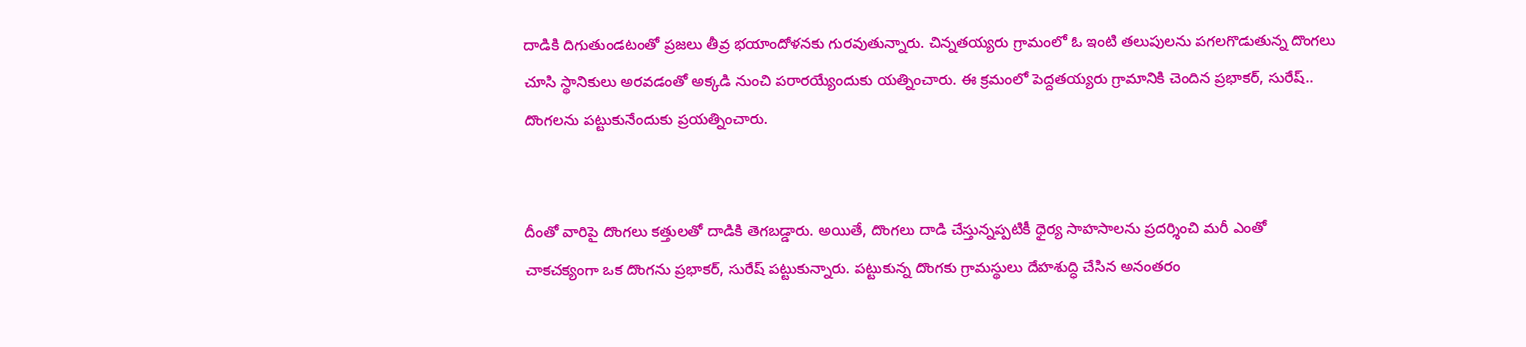దాడికి దిగుతుండటంతో ప్రజలు తీవ్ర భయాందోళనకు గురవుతున్నారు. చిన్నతయ్యరు గ్రామంలో ఓ ఇంటి తలుపులను పగలగొడుతున్న దొంగలు చూసి స్థానికులు అరవడంతో అక్కడి నుంచి పరారయ్యేందుకు యత్నించారు. ఈ క్రమంలో పెద్దతయ్యరు గ్రామానికి చెందిన ప్రభాకర్, సురేష్‌.. దొంగలను పట్టుకునేందుకు ప్రయత్నించారు.


దీంతో వారిపై దొంగలు కత్తులతో దాడికి తెగబడ్డారు. అయితే, దొంగలు దాడి చేస్తున్నప్పటికీ ధైర్య సాహసాలను ప్రదర్శించి మరీ ఎంతో చాకచక్యంగా ఒక దొంగను ప్రభాకర్, సురేష్ పట్టుకున్నారు. పట్టుకున్న దొంగకు గ్రామస్థులు దేహశుద్ధి చేసిన అనంతరం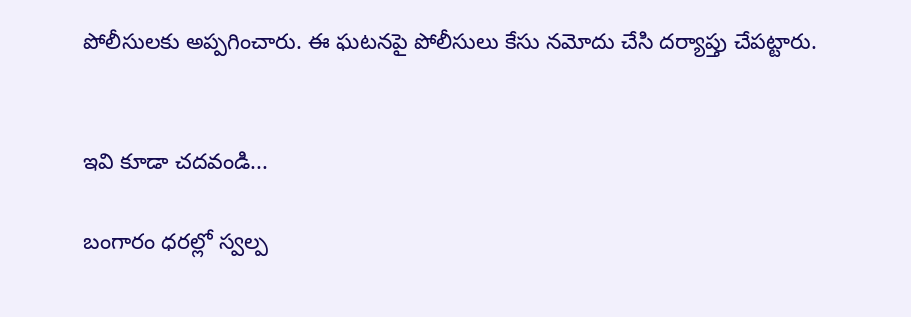పోలీసులకు అప్పగించారు. ఈ ఘటనపై పోలీసులు కేసు నమోదు చేసి దర్యాప్తు చేపట్టారు.


ఇవి కూడా చదవండి...

బంగారం ధరల్లో స్వల్ప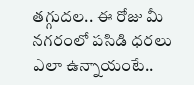తగ్గుదల.. ఈ రోజు మీ నగరంలో పసిడి ధరలు ఎలా ఉన్నాయంటే..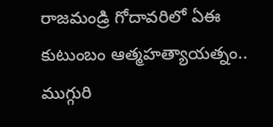రాజమండ్రి గోదావరిలో ఏఈ కుటుంబం ఆత్మహత్యాయత్నం.. ముగ్గురి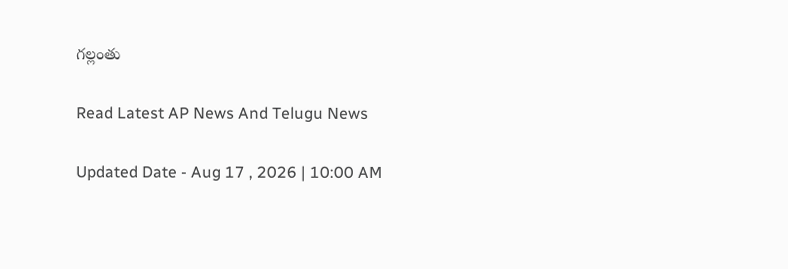గల్లంతు

Read Latest AP News And Telugu News

Updated Date - Aug 17 , 2026 | 10:00 AM